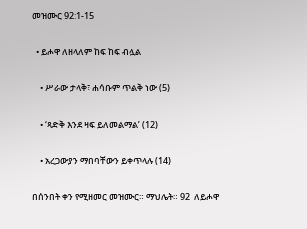መዝሙር 92:1-15

  • ይሖዋ ለዘላለም ከፍ ከፍ ብሏል

    • ሥራው ታላቅ፣ ሐሳቡም ጥልቅ ነው (5)

    • ‘ጻድቅ እንደ ዛፍ ይለመልማል’ (12)

    • አረጋውያን ማበባቸውን ይቀጥላሉ (14)

በሰንበት ቀን የሚዘመር መዝሙር። ማህሌት። 92  ለይሖዋ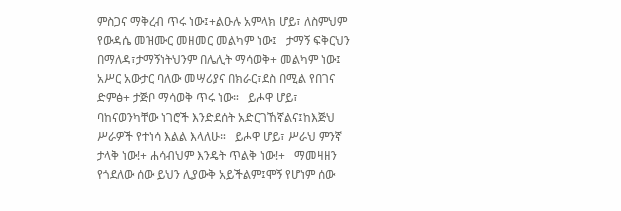ምስጋና ማቅረብ ጥሩ ነው፤+ልዑሉ አምላክ ሆይ፣ ለስምህም የውዳሴ መዝሙር መዘመር መልካም ነው፤   ታማኝ ፍቅርህን በማለዳ፣ታማኝነትህንም በሌሊት ማሳወቅ+ መልካም ነው፤   አሥር አውታር ባለው መሣሪያና በክራር፣ደስ በሚል የበገና ድምፅ+ ታጅቦ ማሳወቅ ጥሩ ነው።   ይሖዋ ሆይ፣ ባከናወንካቸው ነገሮች እንድደሰት አድርገኸኛልና፤ከእጅህ ሥራዎች የተነሳ እልል እላለሁ።   ይሖዋ ሆይ፣ ሥራህ ምንኛ ታላቅ ነው!+ ሐሳብህም እንዴት ጥልቅ ነው!+   ማመዛዘን የጎደለው ሰው ይህን ሊያውቅ አይችልም፤ሞኝ የሆነም ሰው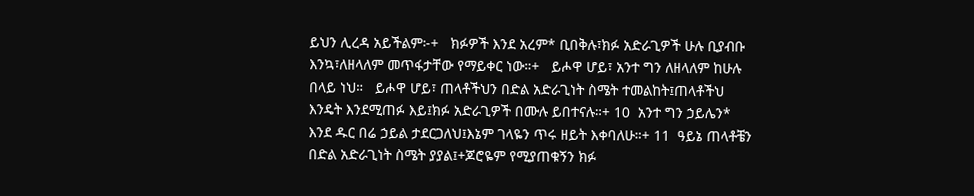ይህን ሊረዳ አይችልም፦+   ክፉዎች እንደ አረም* ቢበቅሉ፣ክፉ አድራጊዎች ሁሉ ቢያብቡ እንኳ፣ለዘላለም መጥፋታቸው የማይቀር ነው።+   ይሖዋ ሆይ፣ አንተ ግን ለዘላለም ከሁሉ በላይ ነህ።   ይሖዋ ሆይ፣ ጠላቶችህን በድል አድራጊነት ስሜት ተመልከት፤ጠላቶችህ እንዴት እንደሚጠፉ እይ፤ክፉ አድራጊዎች በሙሉ ይበተናሉ።+ 10  አንተ ግን ኃይሌን* እንደ ዱር በሬ ኃይል ታደርጋለህ፤እኔም ገላዬን ጥሩ ዘይት እቀባለሁ።+ 11  ዓይኔ ጠላቶቼን በድል አድራጊነት ስሜት ያያል፤+ጆሮዬም የሚያጠቁኝን ክፉ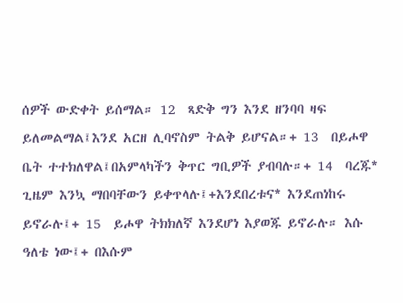ሰዎች ውድቀት ይሰማል። 12  ጻድቅ ግን እንደ ዘንባባ ዛፍ ይለመልማል፤እንደ አርዘ ሊባኖስም ትልቅ ይሆናል።+ 13  በይሖዋ ቤት ተተክለዋል፤በአምላካችን ቅጥር ግቢዎች ያብባሉ።+ 14  ባረጁ* ጊዜም እንኳ ማበባቸውን ይቀጥላሉ፤+እንደበረቱና* እንደጠነከሩ ይኖራሉ፤+ 15  ይሖዋ ትክክለኛ እንደሆነ እያወጁ ይኖራሉ። እሱ ዓለቴ ነው፤+ በእሱም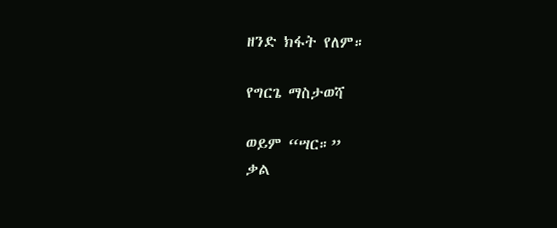ዘንድ ክፋት የለም።

የግርጌ ማስታወሻ

ወይም “ሣር።”
ቃል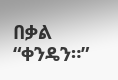በቃል “ቀንዴን።”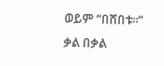ወይም “በሸበቱ።”
ቃል በቃል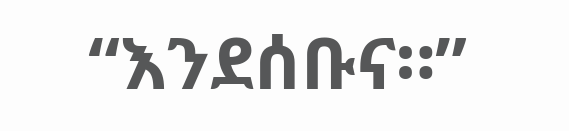“እንደሰቡና።”